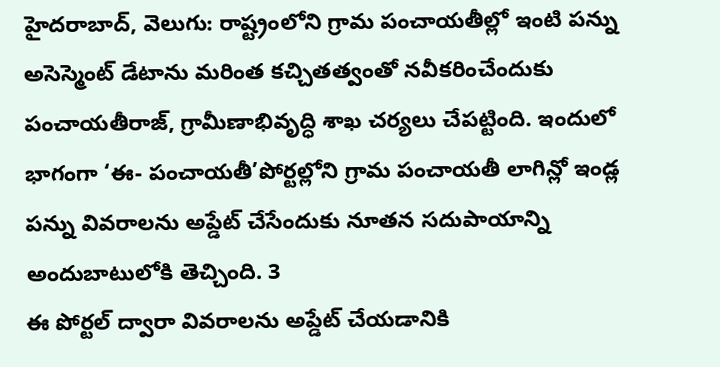హైదరాబాద్, వెలుగు: రాష్ట్రంలోని గ్రామ పంచాయతీల్లో ఇంటి పన్ను అసెస్మెంట్ డేటాను మరింత కచ్చితత్వంతో నవీకరించేందుకు పంచాయతీరాజ్, గ్రామీణాభివృద్ధి శాఖ చర్యలు చేపట్టింది. ఇందులో భాగంగా ‘ఈ- పంచాయతీ’పోర్టల్లోని గ్రామ పంచాయతీ లాగిన్లో ఇండ్ల పన్ను వివరాలను అప్డేట్ చేసేందుకు నూతన సదుపాయాన్ని అందుబాటులోకి తెచ్చింది. 3
ఈ పోర్టల్ ద్వారా వివరాలను అప్డేట్ చేయడానికి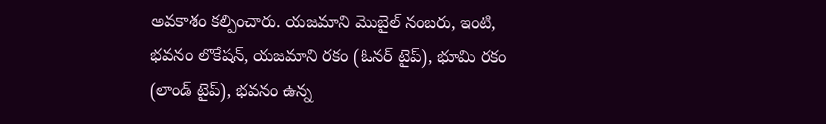అవకాశం కల్పించారు. యజమాని మొబైల్ నంబరు, ఇంటి, భవనం లొకేషన్, యజమాని రకం (ఓనర్ టైప్), భూమి రకం (లాండ్ టైప్), భవనం ఉన్న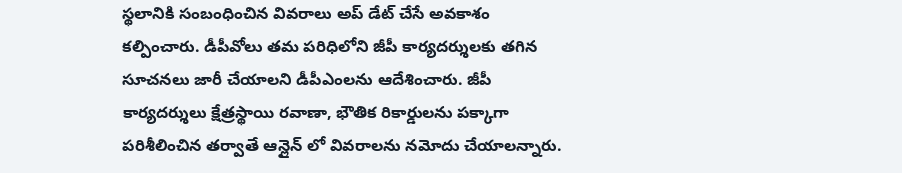స్థలానికి సంబంధించిన వివరాలు అప్ డేట్ చేసే అవకాశం కల్పించారు. డీపీవోలు తమ పరిధిలోని జీపీ కార్యదర్శులకు తగిన సూచనలు జారీ చేయాలని డీపీఎంలను ఆదేశించారు. జీపీ కార్యదర్శులు క్షేత్రస్థాయి రవాణా, భౌతిక రికార్డులను పక్కాగా పరిశీలించిన తర్వాతే ఆన్లైన్ లో వివరాలను నమోదు చేయాలన్నారు.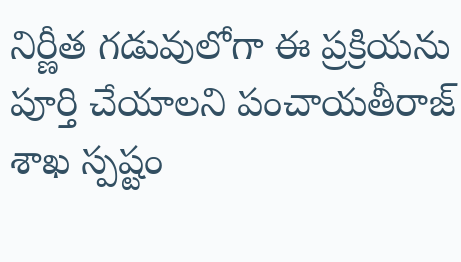నిర్ణీత గడువులోగా ఈ ప్రక్రియను పూర్తి చేయాలని పంచాయతీరాజ్ శాఖ స్పష్టం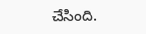చేసింది.